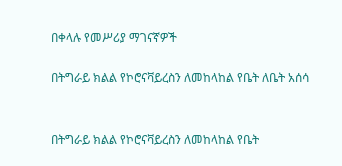በቀላሉ የመሥሪያ ማገናኛዎች

በትግራይ ክልል የኮሮናቫይረስን ለመከላከል የቤት ለቤት አሰሳ


በትግራይ ክልል የኮሮናቫይረስን ለመከላከል የቤት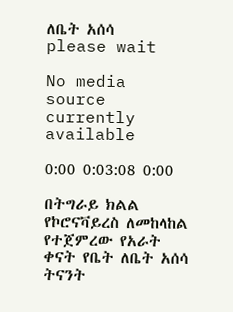ለቤት አሰሳ
please wait

No media source currently available

0:00 0:03:08 0:00

በትግራይ ክልል የኮሮናቫይረስ ለመከላከል የተጀምረው የአራት ቀናት የቤት ለቤት አሰሳ ትናንት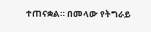ተጠናቋል። በመላው የትግራይ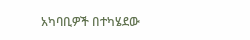አካባቢዎች በተካሄደው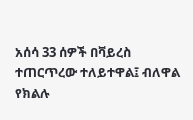አሰሳ 33 ሰዎች በቫይረስ ተጠርጥረው ተለይተዋል፤ ብለዋል የክልሉ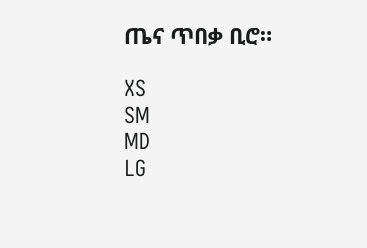ጤና ጥበቃ ቢሮ።

XS
SM
MD
LG